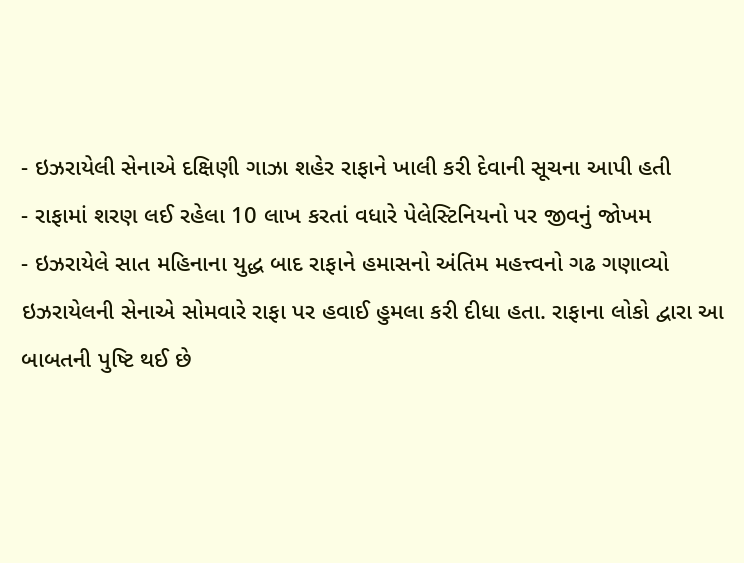- ઇઝરાયેલી સેનાએ દક્ષિણી ગાઝા શહેર રાફાને ખાલી કરી દેવાની સૂચના આપી હતી
- રાફામાં શરણ લઈ રહેલા 10 લાખ કરતાં વધારે પેલેસ્ટિનિયનો પર જીવનું જોખમ
- ઇઝરાયેલે સાત મહિનાના યુદ્ધ બાદ રાફાને હમાસનો અંતિમ મહત્ત્વનો ગઢ ગણાવ્યો
ઇઝરાયેલની સેનાએ સોમવારે રાફા પર હવાઈ હુમલા કરી દીધા હતા. રાફાના લોકો દ્વારા આ બાબતની પુષ્ટિ થઈ છે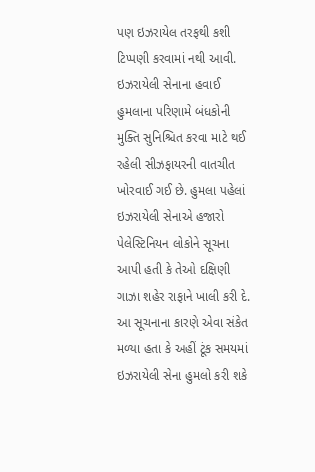પણ ઇઝરાયેલ તરફથી કશી ટિપ્પણી કરવામાં નથી આવી. ઇઝરાયેલી સેનાના હવાઈ હુમલાના પરિણામે બંધકોની મુક્તિ સુનિશ્ચિત કરવા માટે થઈ રહેલી સીઝફાયરની વાતચીત ખોરવાઈ ગઈ છે. હુમલા પહેલાં ઇઝરાયેલી સેનાએ હજારો પેલેસ્ટિનિયન લોકોને સૂચના આપી હતી કે તેઓ દક્ષિણી ગાઝા શહેર રાફાને ખાલી કરી દે. આ સૂચનાના કારણે એવા સંકેત મળ્યા હતા કે અહીં ટૂંક સમયમાં ઇઝરાયેલી સેના હુમલો કરી શકે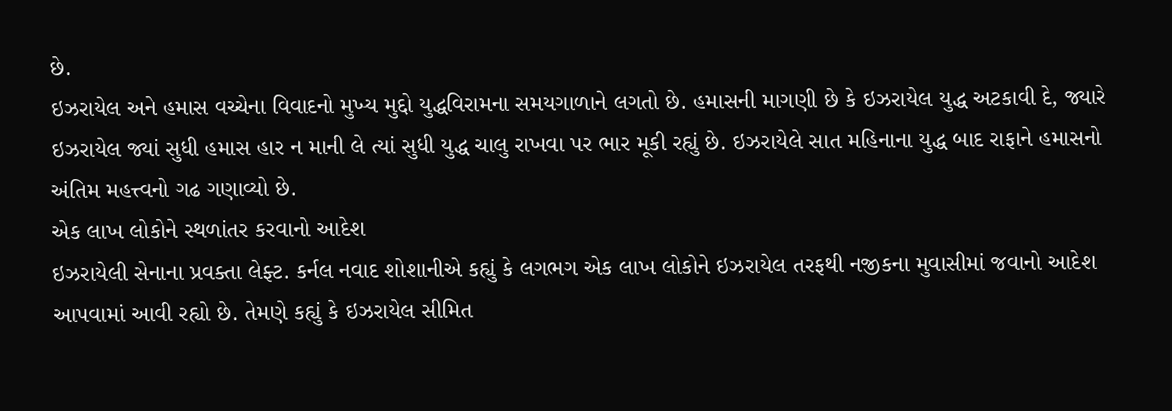છે.
ઇઝરાયેલ અને હમાસ વચ્ચેના વિવાદનો મુખ્ય મુદ્દો યુદ્ધવિરામના સમયગાળાને લગતો છે. હમાસની માગણી છે કે ઇઝરાયેલ યુદ્ધ અટકાવી દે, જ્યારે ઇઝરાયેલ જ્યાં સુધી હમાસ હાર ન માની લે ત્યાં સુધી યુદ્ધ ચાલુ રાખવા પર ભાર મૂકી રહ્યું છે. ઇઝરાયેલે સાત મહિનાના યુદ્ધ બાદ રાફાને હમાસનો અંતિમ મહત્ત્વનો ગઢ ગણાવ્યો છે.
એક લાખ લોકોને સ્થળાંતર કરવાનો આદેશ
ઇઝરાયેલી સેનાના પ્રવક્તા લેફ્ટ. કર્નલ નવાદ શોશાનીએ કહ્યું કે લગભગ એક લાખ લોકોને ઇઝરાયેલ તરફથી નજીકના મુવાસીમાં જવાનો આદેશ આપવામાં આવી રહ્યો છે. તેમણે કહ્યું કે ઇઝરાયેલ સીમિત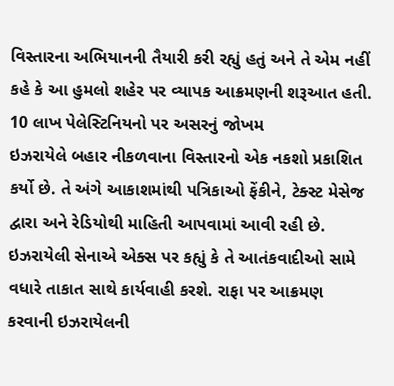વિસ્તારના અભિયાનની તૈયારી કરી રહ્યું હતું અને તે એમ નહીં કહે કે આ હુમલો શહેર પર વ્યાપક આક્રમણની શરૂઆત હતી.
10 લાખ પેલેસ્ટિનિયનો પર અસરનું જોખમ
ઇઝરાયેલે બહાર નીકળવાના વિસ્તારનો એક નકશો પ્રકાશિત કર્યો છે. તે અંગે આકાશમાંથી પત્રિકાઓ ફેંકીને, ટેક્સ્ટ મેસેજ દ્વારા અને રેડિયોથી માહિતી આપવામાં આવી રહી છે. ઇઝરાયેલી સેનાએ એક્સ પર કહ્યું કે તે આતંકવાદીઓ સામે વધારે તાકાત સાથે કાર્યવાહી કરશે. રાફા પર આક્રમણ કરવાની ઇઝરાયેલની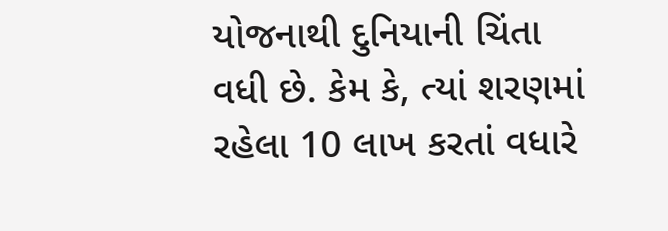યોજનાથી દુનિયાની ચિંતા વધી છે. કેમ કે, ત્યાં શરણમાં રહેલા 10 લાખ કરતાં વધારે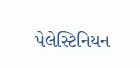પેલેસ્ટિનિયન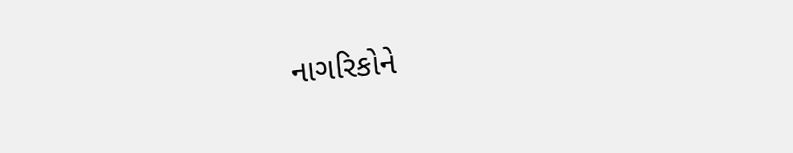નાગરિકોને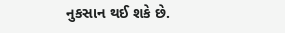નુકસાન થઈ શકે છે.